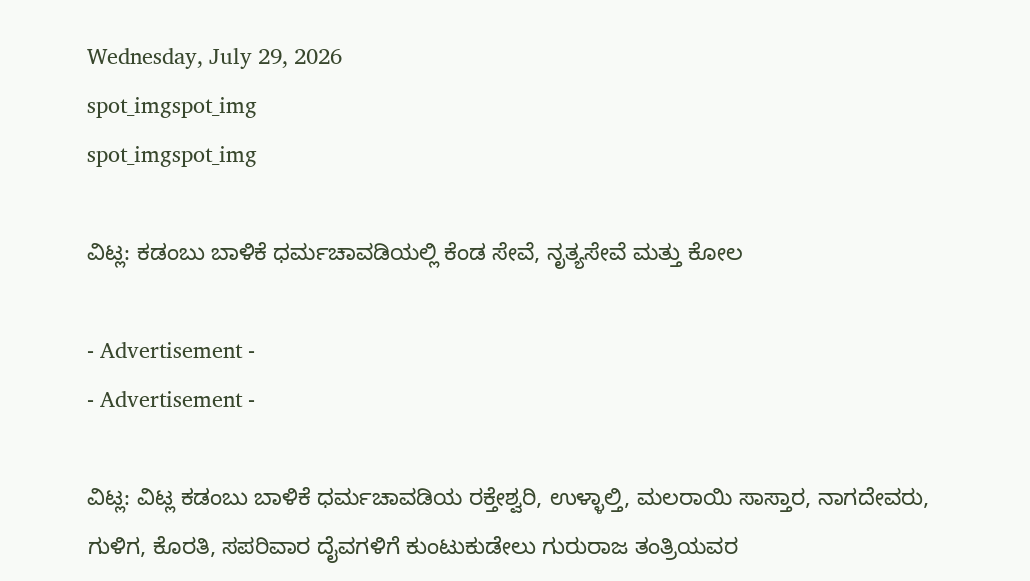Wednesday, July 29, 2026
spot_imgspot_img
spot_imgspot_img

ವಿಟ್ಲ: ಕಡಂಬು ಬಾಳಿಕೆ ಧರ್ಮಚಾವಡಿಯಲ್ಲಿ ಕೆಂಡ ಸೇವೆ, ನೃತ್ಯಸೇವೆ ಮತ್ತು ಕೋಲ

- Advertisement -
- Advertisement -

ವಿಟ್ಲ: ವಿಟ್ಲ ಕಡಂಬು ಬಾಳಿಕೆ ಧರ್ಮಚಾವಡಿಯ ರಕ್ತೇಶ್ವರಿ, ಉಳ್ಳಾಲ್ತಿ, ಮಲರಾಯಿ ಸಾಸ್ತಾರ, ನಾಗದೇವರು, ಗುಳಿಗ, ಕೊರತಿ, ಸಪರಿವಾರ ದೈವಗಳಿಗೆ ಕುಂಟುಕುಡೇಲು ಗುರುರಾಜ ತಂತ್ರಿಯವರ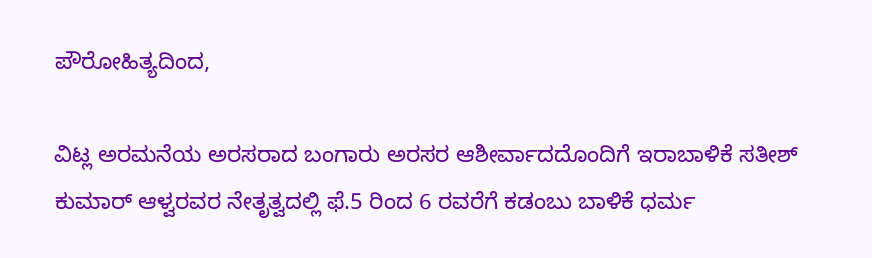ಪೌರೋಹಿತ್ಯದಿಂದ,

ವಿಟ್ಲ ಅರಮನೆಯ ಅರಸರಾದ ಬಂಗಾರು ಅರಸರ ಆಶೀರ್ವಾದದೊಂದಿಗೆ ಇರಾಬಾಳಿಕೆ ಸತೀಶ್ ಕುಮಾರ್ ಆಳ್ವರವರ ನೇತೃತ್ವದಲ್ಲಿ ಫೆ.5 ರಿಂದ 6 ರವರೆಗೆ ಕಡಂಬು ಬಾಳಿಕೆ ಧರ್ಮ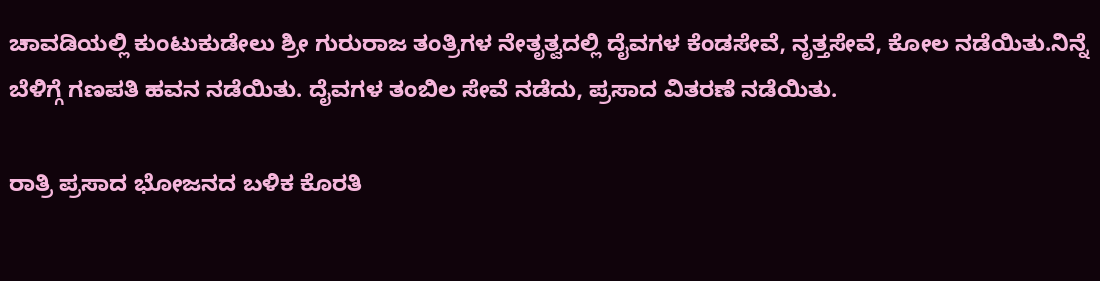ಚಾವಡಿಯಲ್ಲಿ ಕುಂಟುಕುಡೇಲು ಶ್ರೀ ಗುರುರಾಜ ತಂತ್ರಿಗಳ ನೇತೃತ್ವದಲ್ಲಿ ದೈವಗಳ ಕೆಂಡಸೇವೆ, ನೃತ್ತಸೇವೆ, ಕೋಲ ನಡೆಯಿತು.ನಿನ್ನೆ ಬೆಳಿಗ್ಗೆ ಗಣಪತಿ ಹವನ ನಡೆಯಿತು. ದೈವಗಳ ತಂಬಿಲ ಸೇವೆ ನಡೆದು, ಪ್ರಸಾದ ವಿತರಣೆ ನಡೆಯಿತು.

ರಾತ್ರಿ ಪ್ರಸಾದ ಭೋಜನದ ಬಳಿಕ ಕೊರತಿ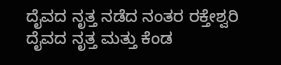ದೈವದ ನೃತ್ತ ನಡೆದ ನಂತರ ರಕ್ತೇಶ್ವರಿ ದೈವದ ನೃತ್ತ ಮತ್ತು ಕೆಂಡ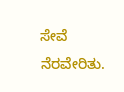ಸೇವೆ ನೆರವೇರಿತು.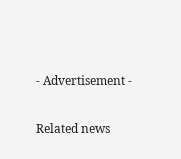- Advertisement -

Related news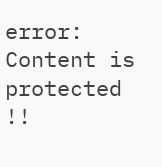error: Content is protected !!